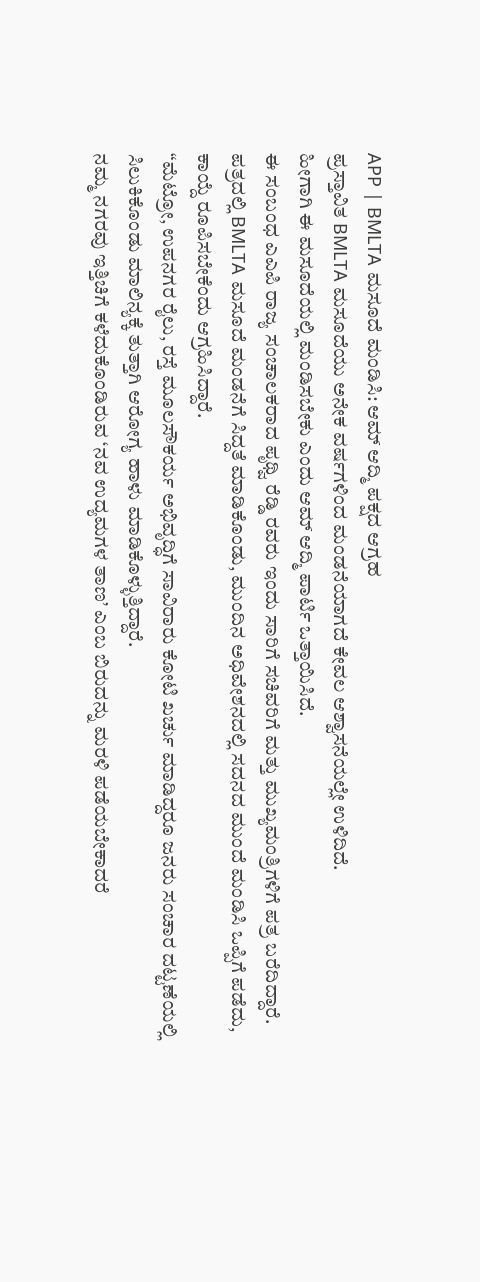APP | BMLTA ಮಸೂದೆ ಮಂಡಿಸಿ: ಆಮ್ ಆದ್ಮಿ ಪಕ್ಷದ ಆಗ್ರಹ
ಪ್ರಸ್ತಾವಿತ BMLTA ಮಸೂದೆಯು ಅನೇಕ ವರ್ಷಗಳಿಂದ ಮಂಡನೆಯಾಗದೆ ಕೇವಲ ಆಶ್ವಾಸನೆಯಲ್ಲೇ ಉಳಿದಿದೆ.
ಹೀಗಾಗಿ ಈ ಮಸೂದೆಯಲ್ಲಿ ಮಂಡಿಸಬೇಕು ಎಂದು ಆಮ್ ಆದ್ಮಿ ಪಾರ್ಟಿ ಒತ್ತಾಯಿಸಿದೆ.
ಈ ಸಂಬಂಧ ಎಎಪಿ ರಾಜ್ಯ ಸಂಚಾಲಕರಾದ ಪೃಥ್ವಿ ರೆಡ್ಡಿ ರವರು ಇಂದು ಸಾರಿಗೆ ಸಚಿವರಿಗೆ ಮತ್ತು ಮುಖ್ಯಮಂತ್ರಿಗಳಿಗೆ ಪತ್ರ ಬರೆದಿದ್ದಾರೆ.
ಪತ್ರದಲ್ಲಿ BMLTA ಮಸೂದೆ ಮಂಡನೆಗೆ ಸಿದ್ದತೆ ಮಾಡಿಕೊಂಡು, ಮುಂದಿನ ಅಧಿವೇಶನದಲ್ಲಿ ಸದನದ ಮುಂದೆ ಮಂಡಿಸಿ ಒಪ್ಪಿಗೆ ಪಡೆದು, ಕಾಯ್ದೆ ರೂಪಿಸಬೇಕೆಂದು ಆಗ್ರಹಿಸಿದ್ದಾರೆ.
“ಮೆಟ್ರೋ, ಉಪನಗರ ರೈಲು, ರಸ್ತೆ ಮೂಲಸೌಕರ್ಯ ಅಭಿವೃದ್ಧಿಗೆ ಸಾವಿರಾರು ಕೋಟಿ ಖರ್ಚು ಮಾಡಿದ್ದರೂ ಜನರು ಸಂಚಾರ ದಟ್ಟಣೆಯಲ್ಲಿ ಸಿಲುಕಿಕೊಂಡು ಮಾಲಿನ್ಯಕ್ಕೆ ತುತ್ತಾಗಿ ಆರೋಗ್ಯ ಹಾಳು ಮಾಡಿಕೊಳ್ಳುತ್ತಿದ್ದಾರೆ.
ನಮ್ಮ ನಗರವು ಇತ್ತಿಚಿಗೆ ಕಳೆದುಕೊಂಡಿರುವ ‘ನವ ಉದ್ಯಮಗಳ ತಾಣ’ ಎಂಬ ಬಿರುದನ್ನು ಮರಳಿ ಪಡೆಯಬೇಕಾದರೆ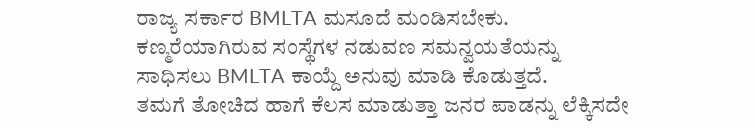ರಾಜ್ಯ ಸರ್ಕಾರ BMLTA ಮಸೂದೆ ಮಂಡಿಸಬೇಕು.
ಕಣ್ಮರೆಯಾಗಿರುವ ಸಂಸ್ಥೆಗಳ ನಡುವಣ ಸಮನ್ವಯತೆಯನ್ನು ಸಾಧಿಸಲು BMLTA ಕಾಯ್ದೆ ಅನುವು ಮಾಡಿ ಕೊಡುತ್ತದೆ.
ತಮಗೆ ತೋಚಿದ ಹಾಗೆ ಕೆಲಸ ಮಾಡುತ್ತಾ ಜನರ ಪಾಡನ್ನು ಲೆಕ್ಕಿಸದೇ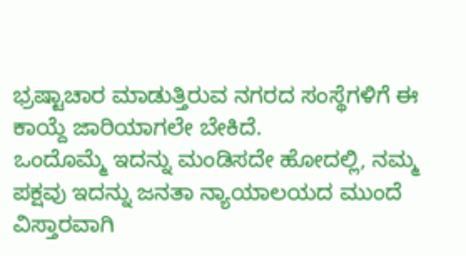ಭ್ರಷ್ಟಾಚಾರ ಮಾಡುತ್ತಿರುವ ನಗರದ ಸಂಸ್ಥೆಗಳಿಗೆ ಈ ಕಾಯ್ದೆ ಜಾರಿಯಾಗಲೇ ಬೇಕಿದೆ.
ಒಂದೊಮ್ಮೆ ಇದನ್ನು ಮಂಡಿಸದೇ ಹೋದಲ್ಲಿ, ನಮ್ಮ ಪಕ್ಷವು ಇದನ್ನು ಜನತಾ ನ್ಯಾಯಾಲಯದ ಮುಂದೆ ವಿಸ್ತಾರವಾಗಿ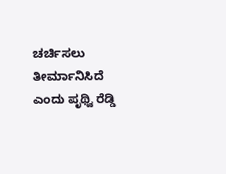ಚರ್ಚಿಸಲು ತೀರ್ಮಾನಿಸಿದೆ ಎಂದು ಪೃಥ್ವಿ ರೆಡ್ಡಿ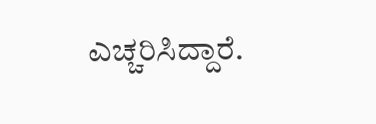ಎಚ್ಚರಿಸಿದ್ದಾರೆ.